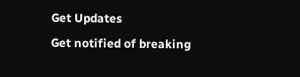Get Updates
Get notified of breaking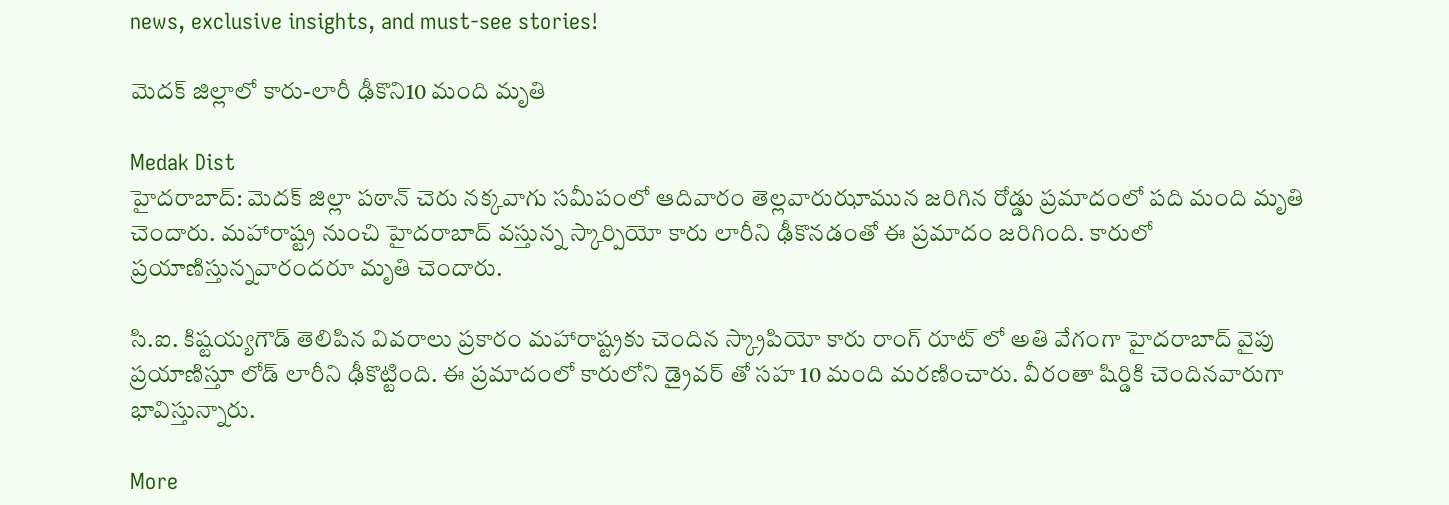news, exclusive insights, and must-see stories!

మెదక్ జిల్లాలో కారు-లారీ ఢీకొని10 మంది మృతి

Medak Dist
హైదరాబాద్‌: మెదక్‌ జిల్లా పఠాన్‌ చెరు నక్కవాగు సమీపంలో ఆదివారం తెల్లవారుఝామున జరిగిన రోడ్డు ప్రమాదంలో పది మంది మృతి చెందారు. మహారాష్ట్ర నుంచి హైదరాబాద్‌ వస్తున్న స్కార్పియో కారు లారీని ఢీకొనడంతో ఈ ప్రమాదం జరిగింది. కారులో ప్రయాణిస్తున్నవారందరూ మృతి చెందారు.

సి.ఐ. కిష్టయ్యగౌడ్‌ తెలిపిన వివరాలు ప్రకారం మహారాష్ట్రకు చెందిన స్క్రాపియో కారు రాంగ్‌ రూట్‌ లో అతి వేగంగా హైదరాబాద్‌ వైపు ప్రయాణిస్తూ లోడ్‌ లారీని ఢీకొట్టింది. ఈ ప్రమాదంలో కారులోని డ్రైవర్ ‌తో సహ 10 మంది మరణించారు. వీరంతా షిర్డికి చెందినవారుగా భావిస్తున్నారు.

More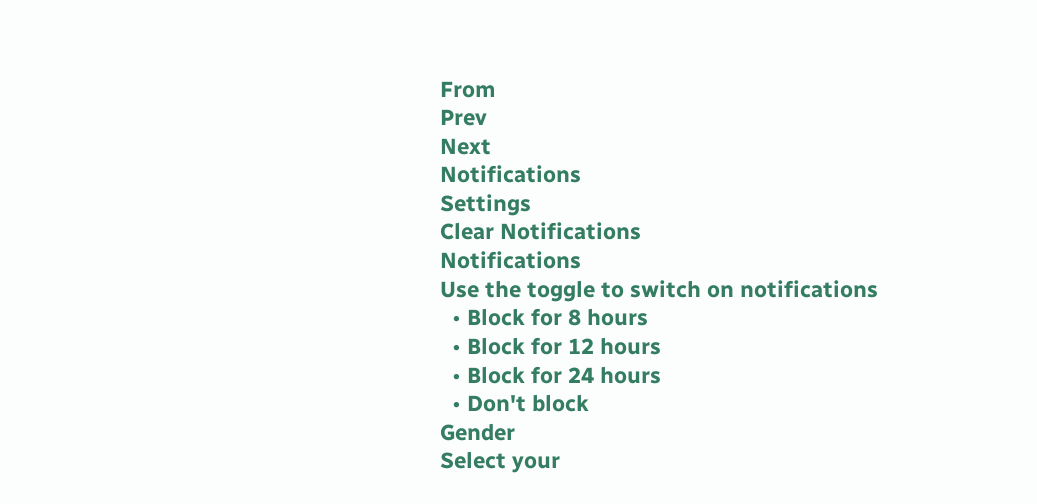From
Prev
Next
Notifications
Settings
Clear Notifications
Notifications
Use the toggle to switch on notifications
  • Block for 8 hours
  • Block for 12 hours
  • Block for 24 hours
  • Don't block
Gender
Select your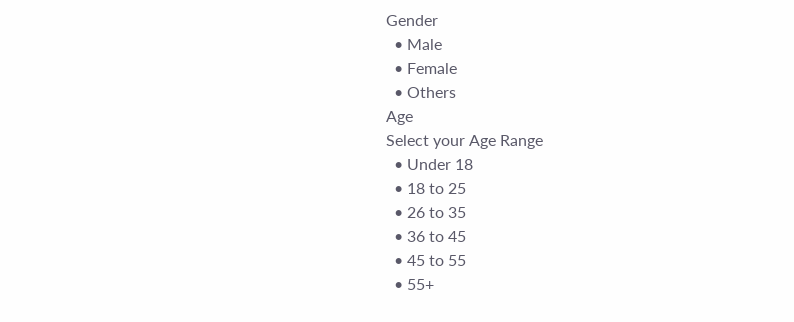Gender
  • Male
  • Female
  • Others
Age
Select your Age Range
  • Under 18
  • 18 to 25
  • 26 to 35
  • 36 to 45
  • 45 to 55
  • 55+